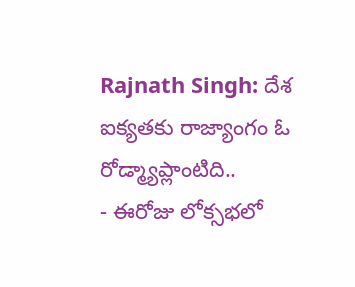Rajnath Singh: దేశ ఐక్యతకు రాజ్యాంగం ఓ రోడ్మ్యాప్లాంటిది..
- ఈరోజు లోక్సభలో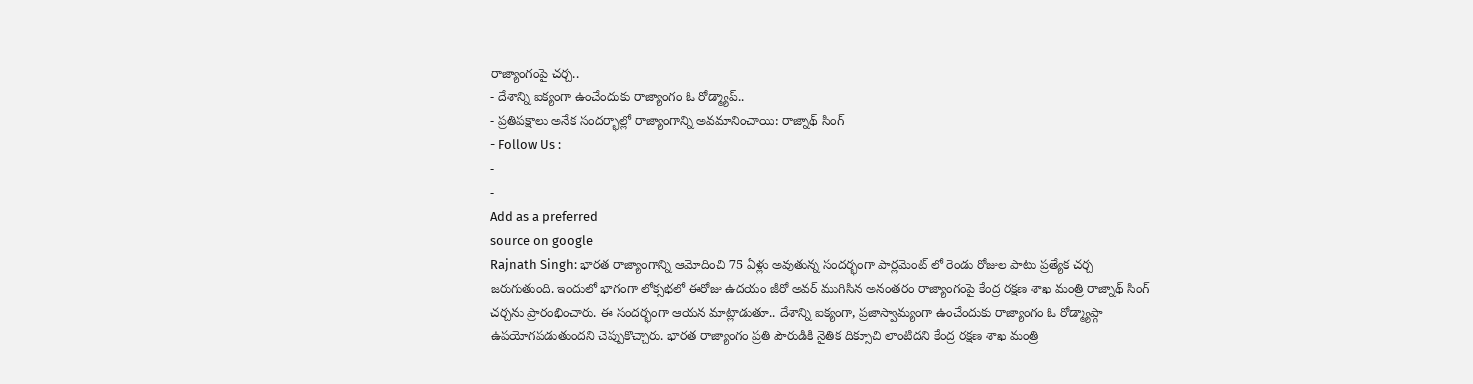రాజ్యాంగంపై చర్చ..
- దేశాన్ని ఐక్యంగా ఉంచేందుకు రాజ్యాంగం ఓ రోడ్మ్యాప్..
- ప్రతిపక్షాలు అనేక సందర్భాల్లో రాజ్యాంగాన్ని అవమానించాయి: రాజ్నాథ్ సింగ్
- Follow Us :
-
-
Add as a preferred
source on google
Rajnath Singh: భారత రాజ్యాంగాన్ని ఆమోదించి 75 ఏళ్లు అవుతున్న సందర్భంగా పార్లమెంట్ లో రెండు రోజుల పాటు ప్రత్యేక చర్చ జరుగుతుంది. ఇందులో భాగంగా లోక్సభలో ఈరోజు ఉదయం జీరో అవర్ ముగిసిన అనంతరం రాజ్యాంగంపై కేంద్ర రక్షణ శాఖ మంత్రి రాజ్నాథ్ సింగ్ చర్చను ప్రారంభించారు. ఈ సందర్భంగా ఆయన మాట్లాడుతూ.. దేశాన్ని ఐక్యంగా, ప్రజాస్వామ్యంగా ఉంచేందుకు రాజ్యాంగం ఓ రోడ్మ్యాప్గా ఉపయోగపడుతుందని చెప్పుకొచ్చారు. భారత రాజ్యాంగం ప్రతి పౌరుడికి నైతిక దిక్సూచి లాంటిదని కేంద్ర రక్షణ శాఖ మంత్రి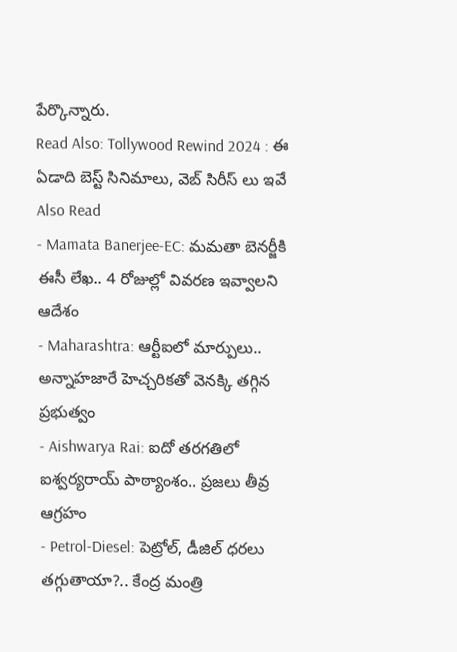పేర్కొన్నారు.
Read Also: Tollywood Rewind 2024 : ఈ ఏడాది బెస్ట్ సినిమాలు, వెబ్ సిరీస్ లు ఇవే
Also Read
- Mamata Banerjee-EC: మమతా బెనర్జీకి ఈసీ లేఖ.. 4 రోజుల్లో వివరణ ఇవ్వాలని ఆదేశం
- Maharashtra: ఆర్టీఐలో మార్పులు.. అన్నాహజారే హెచ్చరికతో వెనక్కి తగ్గిన ప్రభుత్వం
- Aishwarya Rai: ఐదో తరగతిలో ఐశ్వర్యరాయ్ పాఠ్యాంశం.. ప్రజలు తీవ్ర ఆగ్రహం
- Petrol-Diesel: పెట్రోల్, డీజిల్ ధరలు తగ్గుతాయా?.. కేంద్ర మంత్రి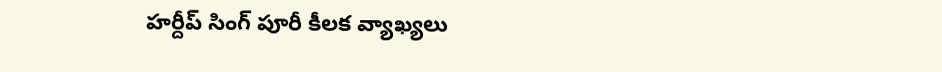హర్దీప్ సింగ్ పూరీ కీలక వ్యాఖ్యలు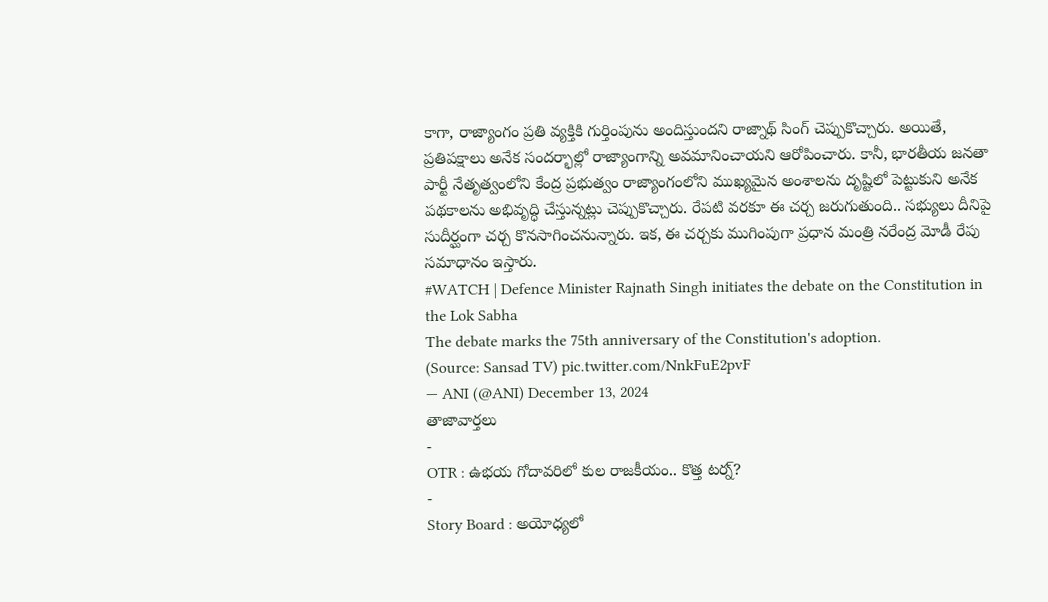కాగా, రాజ్యాంగం ప్రతి వ్యక్తికి గుర్తింపును అందిస్తుందని రాజ్నాథ్ సింగ్ చెప్పుకొచ్చారు. అయితే, ప్రతిపక్షాలు అనేక సందర్భాల్లో రాజ్యాంగాన్ని అవమానించాయని ఆరోపించారు. కానీ, భారతీయ జనతా పార్టీ నేతృత్వంలోని కేంద్ర ప్రభుత్వం రాజ్యాంగంలోని ముఖ్యమైన అంశాలను దృష్టిలో పెట్టుకుని అనేక పథకాలను అభివృద్ధి చేస్తున్నట్లు చెప్పుకొచ్చారు. రేపటి వరకూ ఈ చర్చ జరుగుతుంది.. సభ్యులు దీనిపై సుదీర్ఘంగా చర్చ కొనసాగించనున్నారు. ఇక, ఈ చర్చకు ముగింపుగా ప్రధాన మంత్రి నరేంద్ర మోడీ రేపు సమాధానం ఇస్తారు.
#WATCH | Defence Minister Rajnath Singh initiates the debate on the Constitution in the Lok Sabha
The debate marks the 75th anniversary of the Constitution's adoption.
(Source: Sansad TV) pic.twitter.com/NnkFuE2pvF
— ANI (@ANI) December 13, 2024
తాజావార్తలు
-
OTR : ఉభయ గోదావరిలో కుల రాజకీయం.. కొత్త టర్న్?
-
Story Board : అయోధ్యలో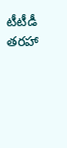టీటీడీ తరహా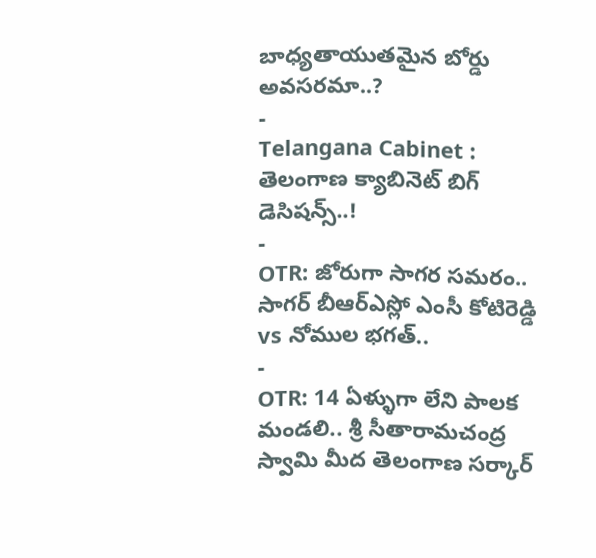బాధ్యతాయుతమైన బోర్డు అవసరమా..?
-
Telangana Cabinet : తెలంగాణ క్యాబినెట్ బిగ్ డెసిషన్స్..!
-
OTR: జోరుగా సాగర సమరం.. సాగర్ బీఆర్ఎస్లో ఎంసీ కోటిరెడ్డి vs నోముల భగత్..
-
OTR: 14 ఏళ్ళుగా లేని పాలక మండలి.. శ్రీ సీతారామచంద్ర స్వామి మీద తెలంగాణ సర్కార్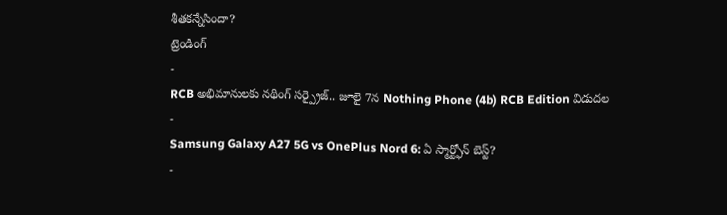శీతకన్నేసిందా?
ట్రెండింగ్
-
RCB అభిమానులకు నథింగ్ సర్ప్రైజ్.. జూలై 7న Nothing Phone (4b) RCB Edition విడుదల
-
Samsung Galaxy A27 5G vs OnePlus Nord 6: ఏ స్మార్ట్ఫోన్ బెస్ట్?
-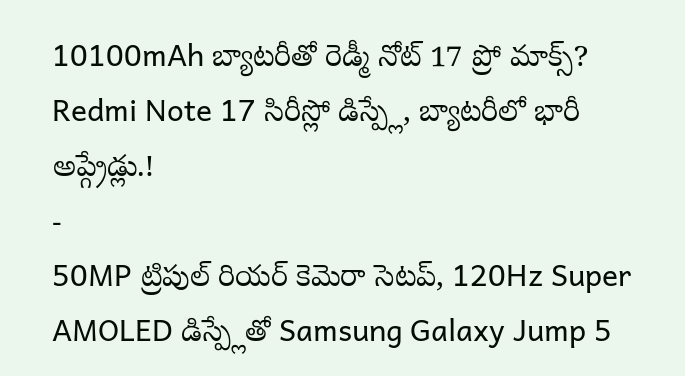10100mAh బ్యాటరీతో రెడ్మీ నోట్ 17 ప్రో మాక్స్? Redmi Note 17 సిరీస్లో డిస్ప్లే, బ్యాటరీలో భారీ అప్గ్రేడ్లు.!
-
50MP ట్రిపుల్ రియర్ కెమెరా సెటప్, 120Hz Super AMOLED డిస్ప్లేతో Samsung Galaxy Jump 5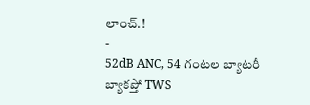లాంచ్.!
-
52dB ANC, 54 గంటల బ్యాటరీ బ్యాకప్తో TWS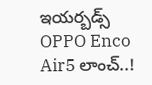ఇయర్బడ్స్ OPPO Enco Air5 లాంచ్..!